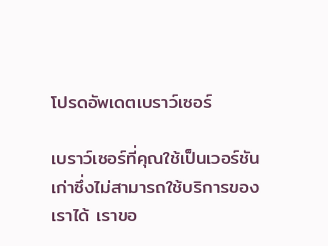โปรดอัพเดตเบราว์เซอร์

เบราว์เซอร์ที่คุณใช้เป็นเวอร์ชันเก่าซึ่งไม่สามารถใช้บริการของเราได้ เราขอ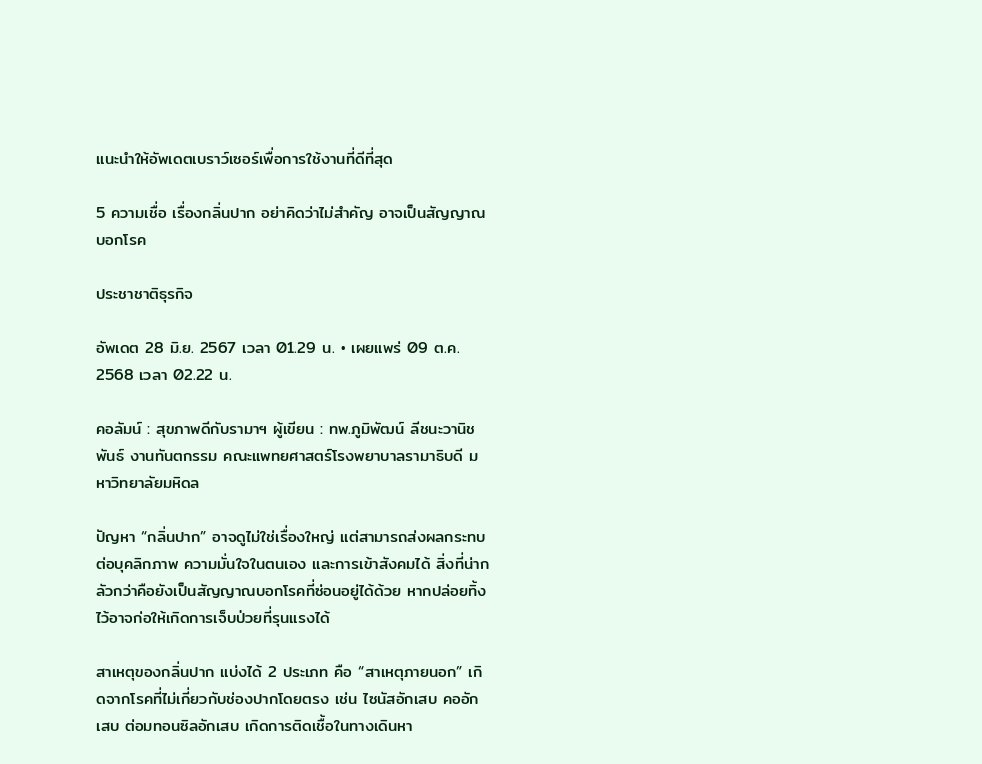แนะนำให้อัพเดตเบราว์เซอร์เพื่อการใช้งานที่ดีที่สุด

5 ความเชื่อ เรื่องกลิ่นปาก อย่าคิดว่าไม่สำคัญ อาจเป็นสัญญาณบอกโรค

ประชาชาติธุรกิจ

อัพเดต 28 มิ.ย. 2567 เวลา 01.29 น. • เผยแพร่ 09 ต.ค. 2568 เวลา 02.22 น.

คอลัมน์ : สุขภาพดีกับรามาฯ ผู้เขียน : ทพ.ภูมิพัฒน์ ลีชนะวานิชพันธ์ งานทันตกรรม คณะแพทยศาสตร์โรงพยาบาลรามาธิบดี มหาวิทยาลัยมหิดล

ปัญหา “กลิ่นปาก” อาจดูไม่ใช่เรื่องใหญ่ แต่สามารถส่งผลกระทบต่อบุคลิกภาพ ความมั่นใจในตนเอง และการเข้าสังคมได้ สิ่งที่น่ากลัวกว่าคือยังเป็นสัญญาณบอกโรคที่ซ่อนอยู่ได้ด้วย หากปล่อยทิ้งไว้อาจก่อให้เกิดการเจ็บป่วยที่รุนแรงได้

สาเหตุของกลิ่นปาก แบ่งได้ 2 ประเภท คือ “สาเหตุภายนอก” เกิดจากโรคที่ไม่เกี่ยวกับช่องปากโดยตรง เช่น ไซนัสอักเสบ คออักเสบ ต่อมทอนซิลอักเสบ เกิดการติดเชื้อในทางเดินหา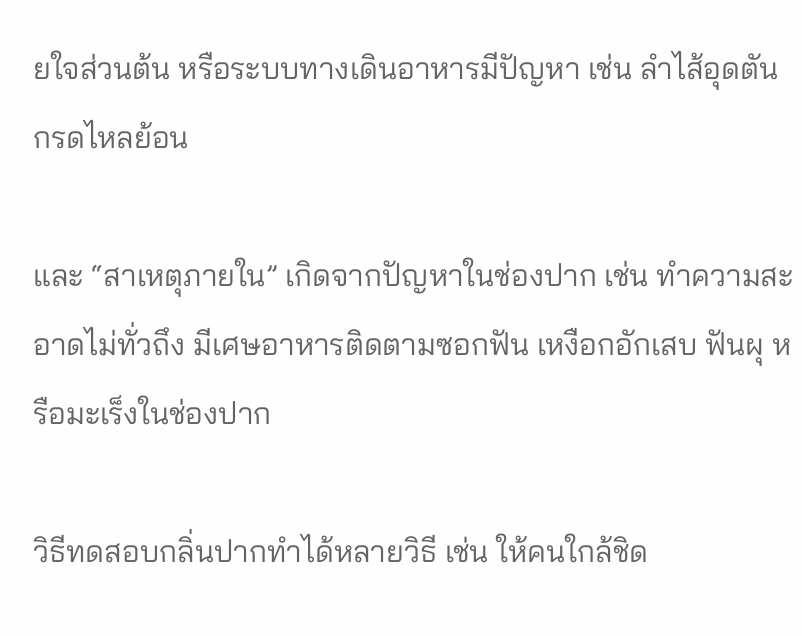ยใจส่วนต้น หรือระบบทางเดินอาหารมีปัญหา เช่น ลําไส้อุดตัน กรดไหลย้อน

และ “สาเหตุภายใน” เกิดจากปัญหาในช่องปาก เช่น ทำความสะอาดไม่ทั่วถึง มีเศษอาหารติดตามซอกฟัน เหงือกอักเสบ ฟันผุ หรือมะเร็งในช่องปาก

วิธีทดสอบกลิ่นปากทำได้หลายวิธี เช่น ให้คนใกล้ชิด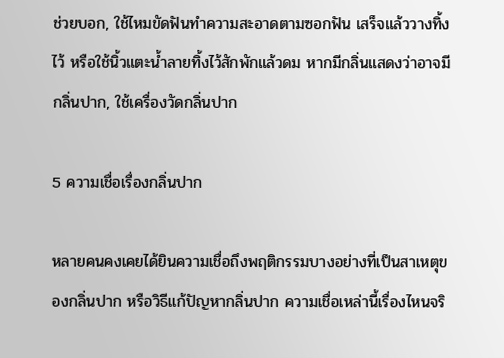ช่วยบอก, ใช้ไหมขัดฟันทำความสะอาดตามซอกฟัน เสร็จแล้ววางทิ้งไว้ หรือใช้นิ้วแตะน้ำลายทิ้งไว้สักพักแล้วดม หากมีกลิ่นแสดงว่าอาจมีกลิ่นปาก, ใช้เครื่องวัดกลิ่นปาก

5 ความเชื่อเรื่องกลิ่นปาก

หลายคนคงเคยได้ยินความเชื่อถึงพฤติกรรมบางอย่างที่เป็นสาเหตุของกลิ่นปาก หรือวิธีแก้ปัญหากลิ่นปาก ความเชื่อเหล่านี้เรื่องไหนจริ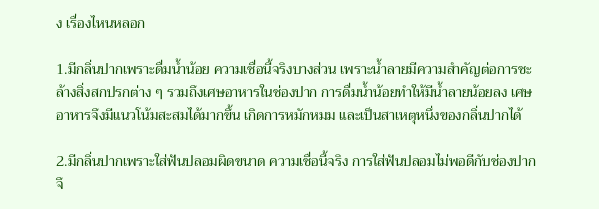ง เรื่องไหนหลอก

1.มีกลิ่นปากเพราะดื่มน้ำน้อย ความเชื่อนี้จริงบางส่วน เพราะน้ำลายมีความสําคัญต่อการชะล้างสิ่งสกปรกต่าง ๆ รวมถึงเศษอาหารในช่องปาก การดื่มน้ำน้อยทําให้มีน้ำลายน้อยลง เศษอาหารจึงมีแนวโน้มสะสมได้มากขึ้น เกิดการหมักหมม และเป็นสาเหตุหนึ่งของกลิ่นปากได้

2.มีกลิ่นปากเพราะใส่ฟันปลอมผิดขนาด ความเชื่อนี้จริง การใส่ฟันปลอมไม่พอดีกับช่องปาก จึ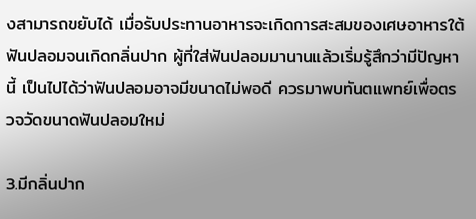งสามารถขยับได้ เมื่อรับประทานอาหารจะเกิดการสะสมของเศษอาหารใต้ฟันปลอมจนเกิดกลิ่นปาก ผู้ที่ใส่ฟันปลอมมานานแล้วเริ่มรู้สึกว่ามีปัญหานี้ เป็นไปได้ว่าฟันปลอมอาจมีขนาดไม่พอดี ควรมาพบทันตแพทย์เพื่อตรวจวัดขนาดฟันปลอมใหม่

3.มีกลิ่นปาก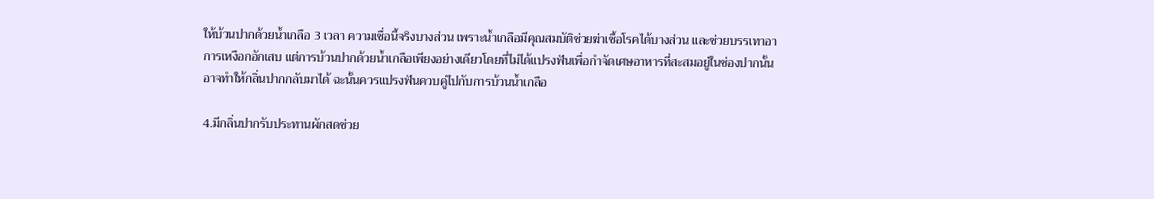ให้บ้วนปากด้วยน้ำเกลือ 3 เวลา ความเชื่อนี้จริงบางส่วน เพราะน้ำเกลือมีคุณสมบัติช่วยฆ่าเชื้อโรคได้บางส่วน และช่วยบรรเทาอาการเหงือกอักเสบ แต่การบ้วนปากด้วยน้ำเกลือเพียงอย่างเดียวโดยที่ไม่ได้แปรงฟันเพื่อกำจัดเศษอาหารที่สะสมอยู่ในช่องปากนั้น อาจทำให้กลิ่นปากกลับมาได้ ฉะนั้นควรแปรงฟันควบคู่ไปกับการบ้วนน้ำเกลือ

4.มีกลิ่นปากรับประทานผักสดช่วย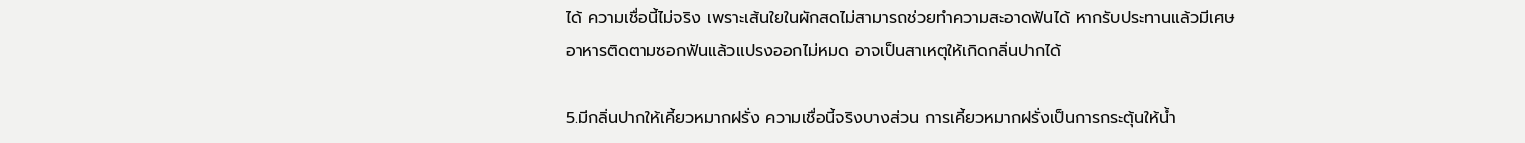ได้ ความเชื่อนี้ไม่จริง เพราะเส้นใยในผักสดไม่สามารถช่วยทำความสะอาดฟันได้ หากรับประทานแล้วมีเศษอาหารติดตามซอกฟันแล้วแปรงออกไม่หมด อาจเป็นสาเหตุให้เกิดกลิ่นปากได้

5.มีกลิ่นปากให้เคี้ยวหมากฝรั่ง ความเชื่อนี้จริงบางส่วน การเคี้ยวหมากฝรั่งเป็นการกระตุ้นให้น้ำ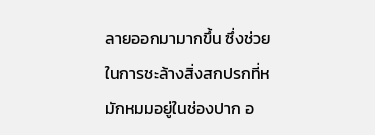ลายออกมามากขึ้น ซึ่งช่วยในการชะล้างสิ่งสกปรกที่หมักหมมอยู่ในช่องปาก อ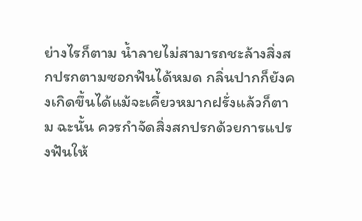ย่างไรก็ตาม น้ำลายไม่สามารถชะล้างสิ่งสกปรกตามซอกฟันได้หมด กลิ่นปากก็ยังคงเกิดขึ้นได้แม้จะเคี้ยวหมากฝรั่งแล้วก็ตาม ฉะนั้น ควรกำจัดสิ่งสกปรกด้วยการแปรงฟันให้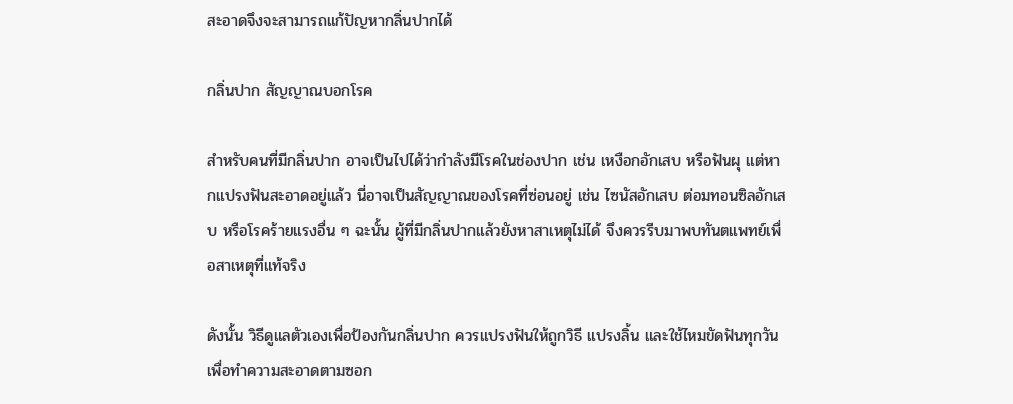สะอาดจึงจะสามารถแก้ปัญหากลิ่นปากได้

กลิ่นปาก สัญญาณบอกโรค

สำหรับคนที่มีกลิ่นปาก อาจเป็นไปได้ว่ากำลังมีโรคในช่องปาก เช่น เหงือกอักเสบ หรือฟันผุ แต่หากแปรงฟันสะอาดอยู่แล้ว นี่อาจเป็นสัญญาณของโรคที่ซ่อนอยู่ เช่น ไซนัสอักเสบ ต่อมทอนซิลอักเสบ หรือโรคร้ายแรงอื่น ๆ ฉะนั้น ผู้ที่มีกลิ่นปากแล้วยังหาสาเหตุไม่ได้ จึงควรรีบมาพบทันตแพทย์เพื่อสาเหตุที่แท้จริง

ดังนั้น วิธีดูแลตัวเองเพื่อป้องกันกลิ่นปาก ควรแปรงฟันให้ถูกวิธี แปรงลิ้น และใช้ไหมขัดฟันทุกวัน เพื่อทำความสะอาดตามซอก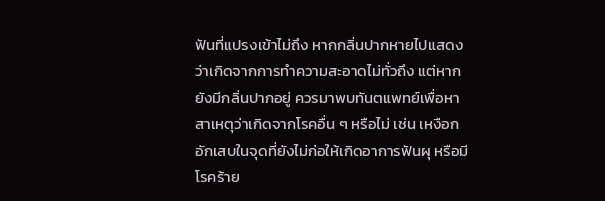ฟันที่แปรงเข้าไม่ถึง หากกลิ่นปากหายไปแสดงว่าเกิดจากการทำความสะอาดไม่ทั่วถึง แต่หากยังมีกลิ่นปากอยู่ ควรมาพบทันตแพทย์เพื่อหาสาเหตุว่าเกิดจากโรคอื่น ๆ หรือไม่ เช่น เหงือกอักเสบในจุดที่ยังไม่ก่อให้เกิดอาการฟันผุ หรือมีโรคร้าย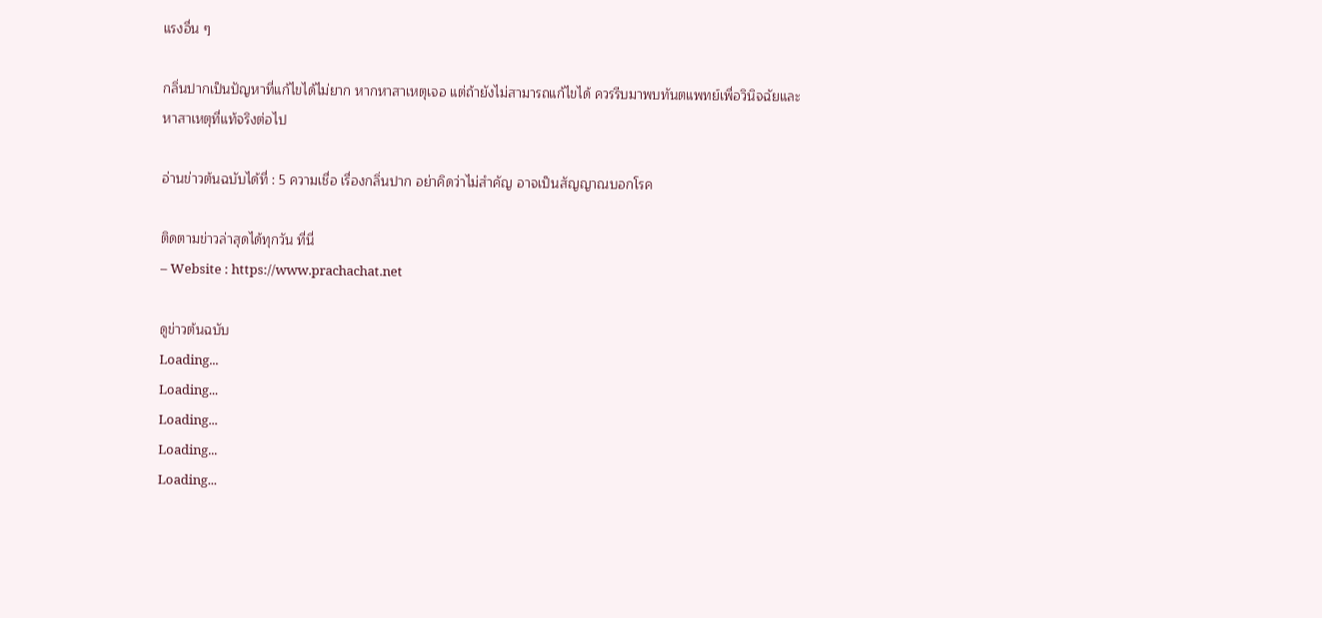แรงอื่น ๆ

กลิ่นปากเป็นปัญหาที่แก้ไขได้ไม่ยาก หากหาสาเหตุเจอ แต่ถ้ายังไม่สามารถแก้ไขได้ ควรรีบมาพบทันตแพทย์เพื่อวินิจฉัยและหาสาเหตุที่แท้จริงต่อไป

อ่านข่าวต้นฉบับได้ที่ : 5 ความเชื่อ เรื่องกลิ่นปาก อย่าคิดว่าไม่สำคัญ อาจเป็นสัญญาณบอกโรค

ติดตามข่าวล่าสุดได้ทุกวัน ที่นี่
– Website : https://www.prachachat.net

ดูข่าวต้นฉบับ
Loading...
Loading...
Loading...
Loading...
Loading...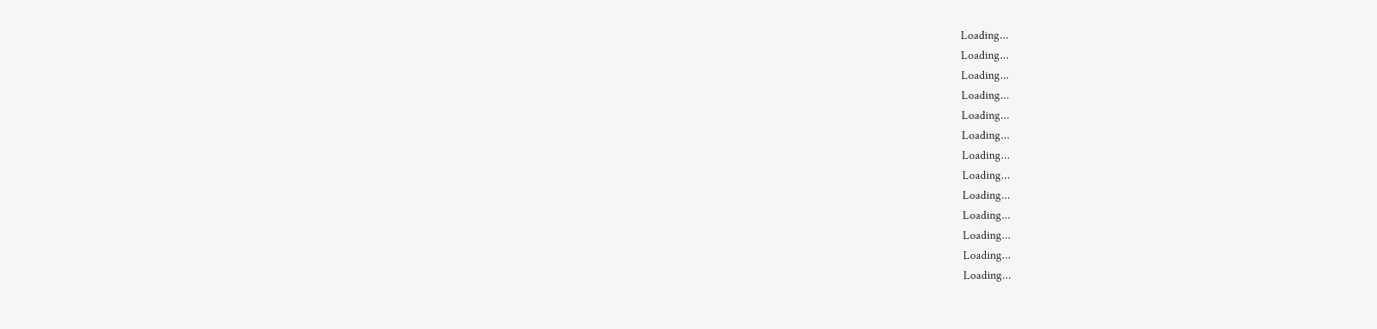Loading...
Loading...
Loading...
Loading...
Loading...
Loading...
Loading...
Loading...
Loading...
Loading...
Loading...
Loading...
Loading...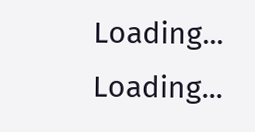Loading...
Loading...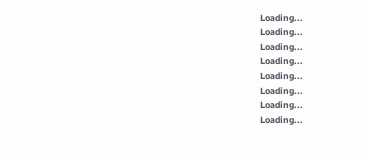Loading...
Loading...
Loading...
Loading...
Loading...
Loading...
Loading...
Loading...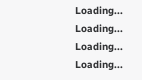Loading...
Loading...
Loading...
Loading...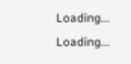Loading...
Loading...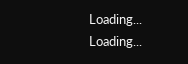Loading...
Loading...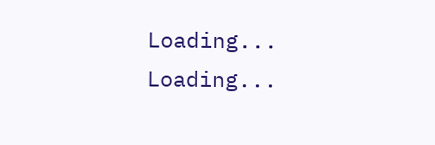Loading...
Loading...